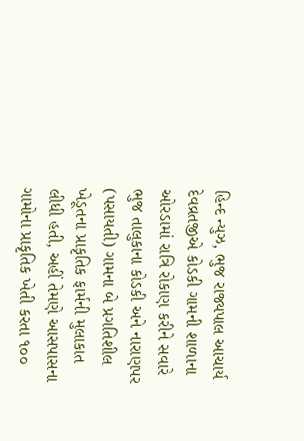હિન્દ ન્યુઝ, ભુજ રાજ્યપાલ આચાર્ય દેવવ્રતજીએ કોડકી ગામની શાળાના ઓરડામાં રાત્રિ રોકાણ કરીને સવારે ભુજ તાલુકાના કોડકી અને નારાણપર (પસાયતી) ગામના બે પ્રગતિશીલ ખેડૂતના પ્રાકૃતિક ફાર્મની મુલાકાત લીધી હતી, અહીં તેમણે આસપાસના ગામોના પ્રાકૃતિક ખેતી કરતા ૧૦૦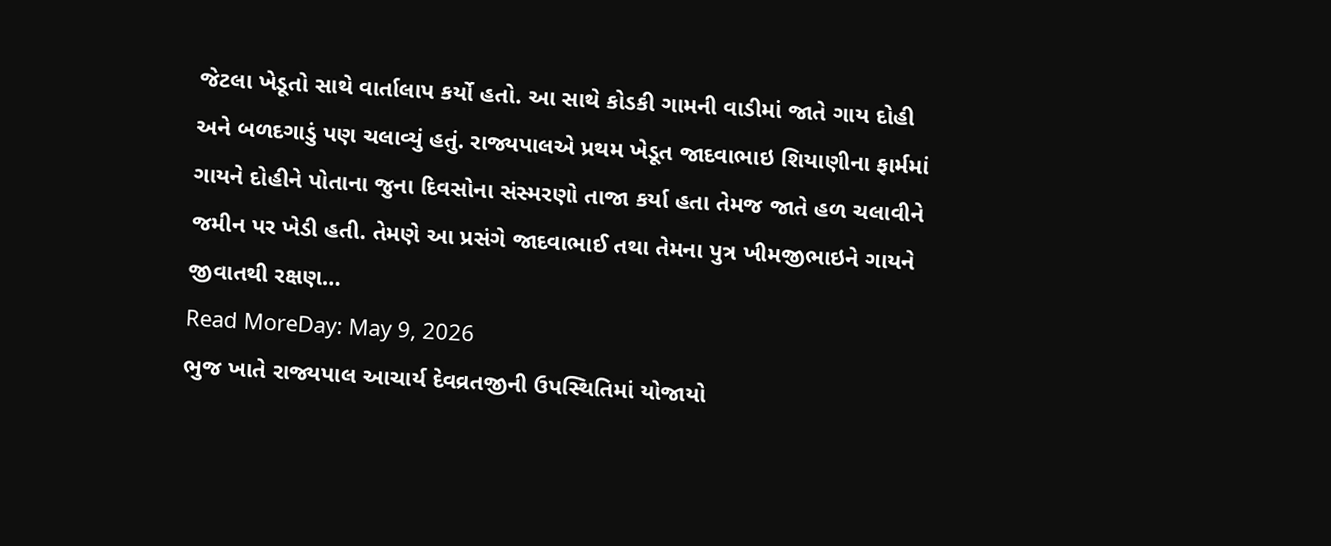જેટલા ખેડૂતો સાથે વાર્તાલાપ કર્યો હતો. આ સાથે કોડકી ગામની વાડીમાં જાતે ગાય દોહી અને બળદગાડું પણ ચલાવ્યું હતું. રાજ્યપાલએ પ્રથમ ખેડૂત જાદવાભાઇ શિયાણીના ફાર્મમાં ગાયને દોહીને પોતાના જુના દિવસોના સંસ્મરણો તાજા કર્યા હતા તેમજ જાતે હળ ચલાવીને જમીન પર ખેડી હતી. તેમણે આ પ્રસંગે જાદવાભાઈ તથા તેમના પુત્ર ખીમજીભાઇને ગાયને જીવાતથી રક્ષણ…
Read MoreDay: May 9, 2026
ભુજ ખાતે રાજ્યપાલ આચાર્ય દેવવ્રતજીની ઉપસ્થિતિમાં યોજાયો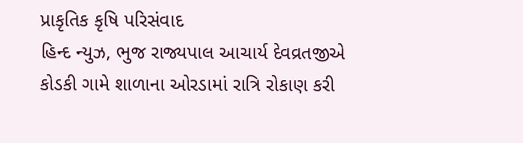પ્રાકૃતિક કૃષિ પરિસંવાદ
હિન્દ ન્યુઝ, ભુજ રાજ્યપાલ આચાર્ય દેવવ્રતજીએ કોડકી ગામે શાળાના ઓરડામાં રાત્રિ રોકાણ કરી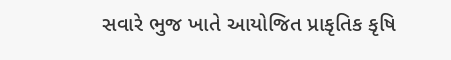સવારે ભુજ ખાતે આયોજિત પ્રાકૃતિક કૃષિ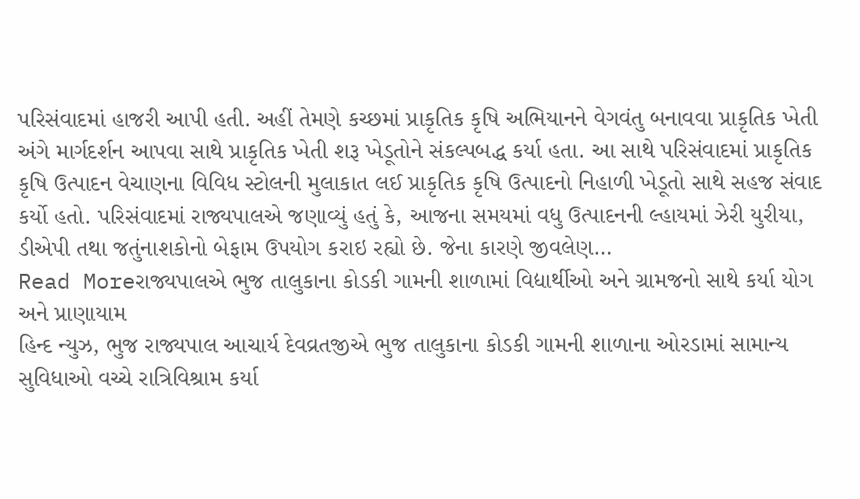પરિસંવાદમાં હાજરી આપી હતી. અહીં તેમણે કચ્છમાં પ્રાકૃતિક કૃષિ અભિયાનને વેગવંતુ બનાવવા પ્રાકૃતિક ખેતી અંગે માર્ગદર્શન આપવા સાથે પ્રાકૃતિક ખેતી શરૂ ખેડૂતોને સંકલ્પબદ્ધ કર્યા હતા. આ સાથે પરિસંવાદમાં પ્રાકૃતિક કૃષિ ઉત્પાદન વેચાણના વિવિધ સ્ટોલની મુલાકાત લઈ પ્રાકૃતિક કૃષિ ઉત્પાદનો નિહાળી ખેડૂતો સાથે સહજ સંવાદ કર્યો હતો. પરિસંવાદમાં રાજ્યપાલએ જણાવ્યું હતું કે, આજના સમયમાં વધુ ઉત્પાદનની લ્હાયમાં ઝેરી યુરીયા, ડીએપી તથા જતુંનાશકોનો બેફામ ઉપયોગ કરાઇ રહ્યો છે. જેના કારણે જીવલેણ…
Read Moreરાજ્યપાલએ ભુજ તાલુકાના કોડકી ગામની શાળામાં વિદ્યાર્થીઓ અને ગ્રામજનો સાથે કર્યા યોગ અને પ્રાણાયામ
હિન્દ ન્યુઝ, ભુજ રાજ્યપાલ આચાર્ય દેવવ્રતજીએ ભુજ તાલુકાના કોડકી ગામની શાળાના ઓરડામાં સામાન્ય સુવિધાઓ વચ્ચે રાત્રિવિશ્રામ કર્યા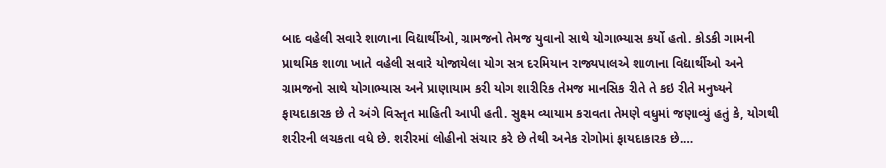બાદ વહેલી સવારે શાળાના વિદ્યાર્થીઓ, ગ્રામજનો તેમજ યુવાનો સાથે યોગાભ્યાસ કર્યો હતો. કોડકી ગામની પ્રાથમિક શાળા ખાતે વહેલી સવારે યોજાયેલા યોગ સત્ર દરમિયાન રાજ્યપાલએ શાળાના વિદ્યાર્થીઓ અને ગ્રામજનો સાથે યોગાભ્યાસ અને પ્રાણાયામ કરી યોગ શારીરિક તેમજ માનસિક રીતે તે કઇ રીતે મનુષ્યને ફાયદાકારક છે તે અંગે વિસ્તૃત માહિતી આપી હતી. સુક્ષ્મ વ્યાયામ કરાવતા તેમણે વધુમાં જણાવ્યું હતું કે, યોગથી શરીરની લચકતા વધે છે. શરીરમાં લોહીનો સંચાર કરે છે તેથી અનેક રોગોમાં ફાયદાકારક છે.…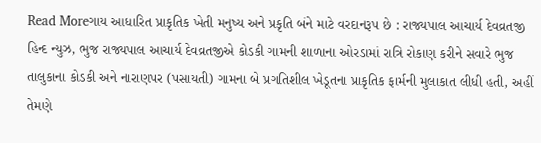Read Moreગાય આધારિત પ્રાકૃતિક ખેતી મનુષ્ય અને પ્રકૃતિ બંને માટે વરદાનરૂપ છે : રાજ્યપાલ આચાર્ય દેવવ્રતજી
હિન્દ ન્યુઝ, ભુજ રાજ્યપાલ આચાર્ય દેવવ્રતજીએ કોડકી ગામની શાળાના ઓરડામાં રાત્રિ રોકાણ કરીને સવારે ભુજ તાલુકાના કોડકી અને નારાણપર (પસાયતી) ગામના બે પ્રગતિશીલ ખેડૂતના પ્રાકૃતિક ફાર્મની મુલાકાત લીધી હતી, અહીં તેમણે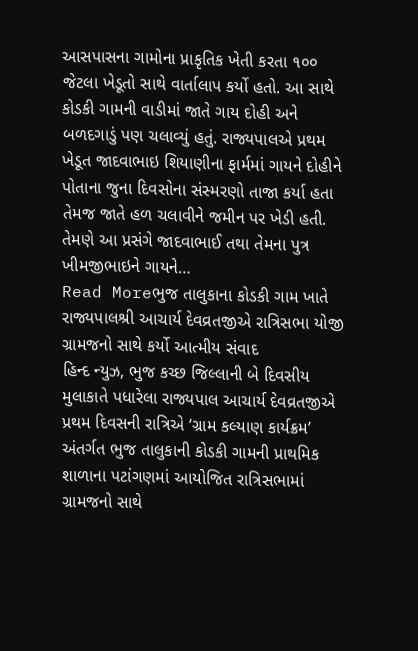આસપાસના ગામોના પ્રાકૃતિક ખેતી કરતા ૧૦૦ જેટલા ખેડૂતો સાથે વાર્તાલાપ કર્યો હતો. આ સાથે કોડકી ગામની વાડીમાં જાતે ગાય દોહી અને બળદગાડું પણ ચલાવ્યું હતું. રાજ્યપાલએ પ્રથમ ખેડૂત જાદવાભાઇ શિયાણીના ફાર્મમાં ગાયને દોહીને પોતાના જુના દિવસોના સંસ્મરણો તાજા કર્યા હતા તેમજ જાતે હળ ચલાવીને જમીન પર ખેડી હતી. તેમણે આ પ્રસંગે જાદવાભાઈ તથા તેમના પુત્ર ખીમજીભાઇને ગાયને…
Read Moreભુજ તાલુકાના કોડકી ગામ ખાતે રાજ્યપાલશ્રી આચાર્ય દેવવ્રતજીએ રાત્રિસભા યોજી ગ્રામજનો સાથે કર્યો આત્મીય સંવાદ
હિન્દ ન્યુઝ, ભુજ કચ્છ જિલ્લાની બે દિવસીય મુલાકાતે પધારેલા રાજ્યપાલ આચાર્ય દેવવ્રતજીએ પ્રથમ દિવસની રાત્રિએ ‘ગ્રામ કલ્યાણ કાર્યક્રમ’ અંતર્ગત ભુજ તાલુકાની કોડકી ગામની પ્રાથમિક શાળાના પટાંગણમાં આયોજિત રાત્રિસભામાં ગ્રામજનો સાથે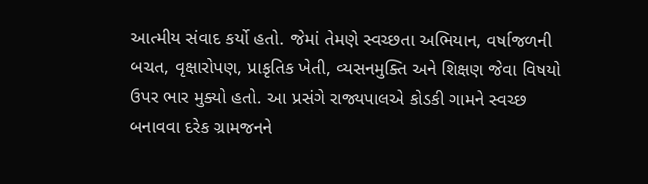આત્મીય સંવાદ કર્યો હતો. જેમાં તેમણે સ્વચ્છતા અભિયાન, વર્ષાજળની બચત, વૃક્ષારોપણ, પ્રાકૃતિક ખેતી, વ્યસનમુક્તિ અને શિક્ષણ જેવા વિષયો ઉપર ભાર મુક્યો હતો. આ પ્રસંગે રાજ્યપાલએ કોડકી ગામને સ્વચ્છ બનાવવા દરેક ગ્રામજનને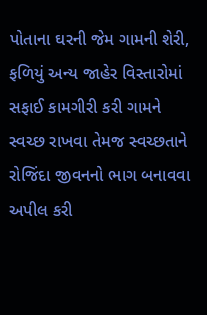પોતાના ઘરની જેમ ગામની શેરી, ફળિયું અન્ય જાહેર વિસ્તારોમાં સફાઈ કામગીરી કરી ગામને સ્વચ્છ રાખવા તેમજ સ્વચ્છતાને રોજિંદા જીવનનો ભાગ બનાવવા અપીલ કરી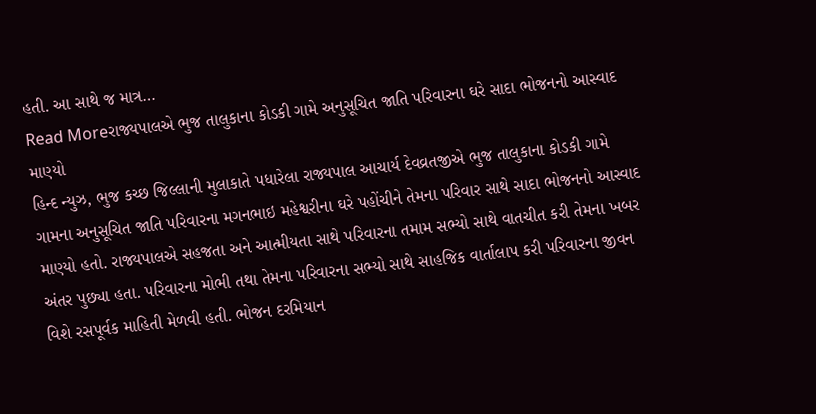હતી. આ સાથે જ માત્ર…
Read Moreરાજ્યપાલએ ભુજ તાલુકાના કોડકી ગામે અનુસૂચિત જાતિ પરિવારના ઘરે સાદા ભોજનનો આસ્વાદ માણ્યો
હિન્દ ન્યુઝ, ભુજ કચ્છ જિલ્લાની મુલાકાતે પધારેલા રાજ્યપાલ આચાર્ય દેવવ્રતજીએ ભુજ તાલુકાના કોડકી ગામે ગામના અનુસૂચિત જાતિ પરિવારના મગનભાઇ મહેશ્વરીના ઘરે પહોંચીને તેમના પરિવાર સાથે સાદા ભોજનનો આસ્વાદ માણ્યો હતો. રાજ્યપાલએ સહજતા અને આત્મીયતા સાથે પરિવારના તમામ સભ્યો સાથે વાતચીત કરી તેમના ખબર અંતર પુછ્યા હતા. પરિવારના મોભી તથા તેમના પરિવારના સભ્યો સાથે સાહજિક વાર્તાલાપ કરી પરિવારના જીવન વિશે રસપૂર્વક માહિતી મેળવી હતી. ભોજન દરમિયાન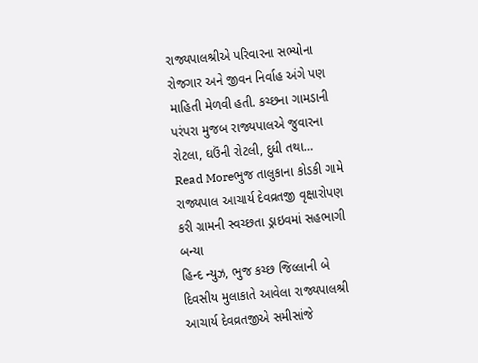રાજ્યપાલશ્રીએ પરિવારના સભ્યોના રોજગાર અને જીવન નિર્વાહ અંગે પણ માહિતી મેળવી હતી. કચ્છના ગામડાની પરંપરા મુજબ રાજ્યપાલએ જુવારના રોટલા, ઘઉંની રોટલી, દુધી તથા…
Read Moreભુજ તાલુકાના કોડકી ગામે રાજ્યપાલ આચાર્ય દેવવ્રતજી વૃક્ષારોપણ કરી ગ્રામની સ્વચ્છતા ડ્રાઇવમાં સહભાગી બન્યા
હિન્દ ન્યુઝ, ભુજ કચ્છ જિલ્લાની બે દિવસીય મુલાકાતે આવેલા રાજ્યપાલશ્રી આચાર્ય દેવવ્રતજીએ સમીસાંજે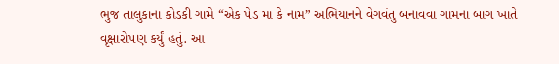ભુજ તાલુકાના કોડકી ગામે “એક પેડ મા કે નામ” અભિયાનને વેગવંતુ બનાવવા ગામના બાગ ખાતે વૃક્ષારોપણ કર્યું હતું. આ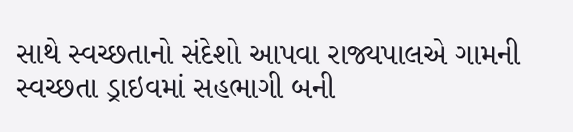સાથે સ્વચ્છતાનો સંદેશો આપવા રાજ્યપાલએ ગામની સ્વચ્છતા ડ્રાઇવમાં સહભાગી બની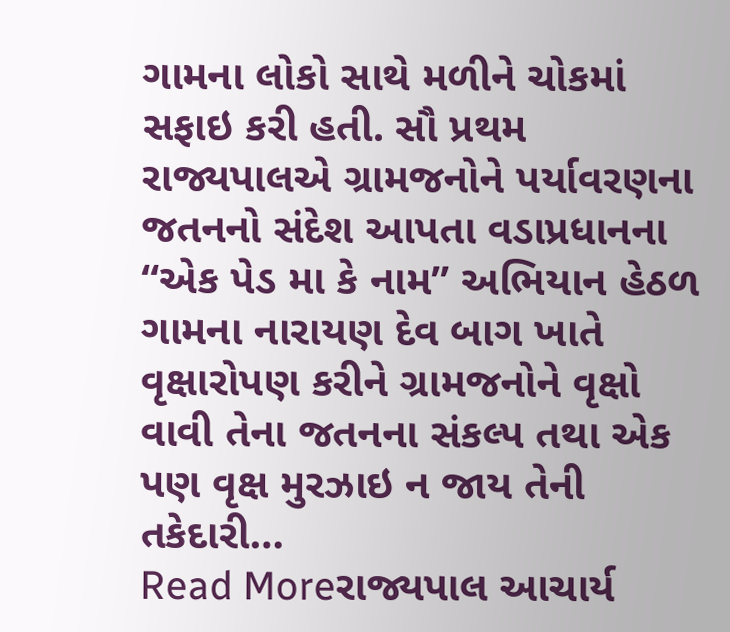ગામના લોકો સાથે મળીને ચોકમાં સફાઇ કરી હતી. સૌ પ્રથમ રાજ્યપાલએ ગ્રામજનોને પર્યાવરણના જતનનો સંદેશ આપતા વડાપ્રધાનના “એક પેડ મા કે નામ” અભિયાન હેઠળ ગામના નારાયણ દેવ બાગ ખાતે વૃક્ષારોપણ કરીને ગ્રામજનોને વૃક્ષો વાવી તેના જતનના સંકલ્પ તથા એક પણ વૃક્ષ મુરઝાઇ ન જાય તેની તકેદારી…
Read Moreરાજ્યપાલ આચાર્ય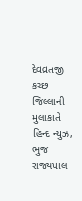દેવવ્રતજી કચ્છ જિલ્લાની મુલાકાતે
હિન્દ ન્યુઝ, ભુજ રાજ્યપાલ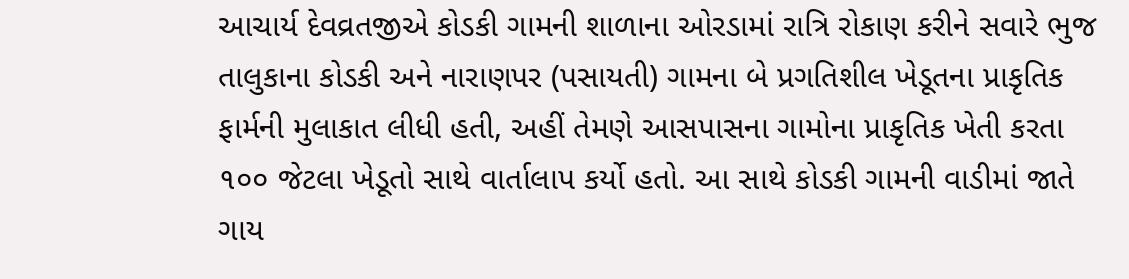આચાર્ય દેવવ્રતજીએ કોડકી ગામની શાળાના ઓરડામાં રાત્રિ રોકાણ કરીને સવારે ભુજ તાલુકાના કોડકી અને નારાણપર (પસાયતી) ગામના બે પ્રગતિશીલ ખેડૂતના પ્રાકૃતિક ફાર્મની મુલાકાત લીધી હતી, અહીં તેમણે આસપાસના ગામોના પ્રાકૃતિક ખેતી કરતા ૧૦૦ જેટલા ખેડૂતો સાથે વાર્તાલાપ કર્યો હતો. આ સાથે કોડકી ગામની વાડીમાં જાતે ગાય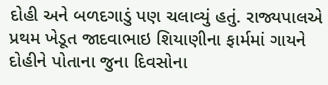દોહી અને બળદગાડું પણ ચલાવ્યું હતું. રાજ્યપાલએ પ્રથમ ખેડૂત જાદવાભાઇ શિયાણીના ફાર્મમાં ગાયને દોહીને પોતાના જુના દિવસોના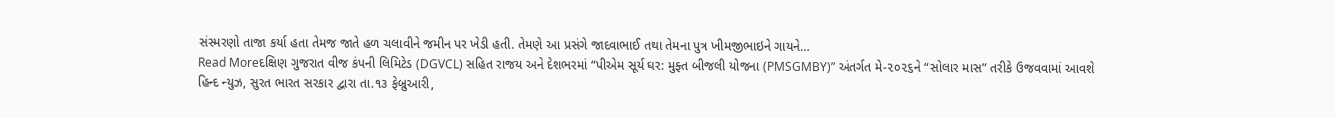સંસ્મરણો તાજા કર્યા હતા તેમજ જાતે હળ ચલાવીને જમીન પર ખેડી હતી. તેમણે આ પ્રસંગે જાદવાભાઈ તથા તેમના પુત્ર ખીમજીભાઇને ગાયને…
Read Moreદક્ષિણ ગુજરાત વીજ કંપની લિમિટેડ (DGVCL) સહિત રાજય અને દેશભરમાં “પીએમ સૂર્ય ઘર: મુફ્ત બીજલી યોજના (PMSGMBY)” અંતર્ગત મે-૨૦૨૬ને “સોલાર માસ” તરીકે ઉજવવામાં આવશે
હિન્દ ન્યુઝ, સુરત ભારત સરકાર દ્વારા તા.૧૩ ફેબ્રુઆરી,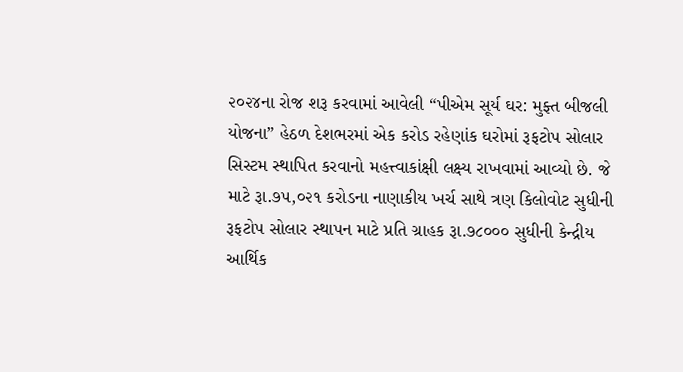૨૦૨૪ના રોજ શરૂ કરવામાં આવેલી “પીએમ સૂર્ય ઘર: મુફ્ત બીજલી યોજના” હેઠળ દેશભરમાં એક કરોડ રહેણાંક ઘરોમાં રૂફટોપ સોલાર સિસ્ટમ સ્થાપિત કરવાનો મહત્ત્વાકાંક્ષી લક્ષ્ય રાખવામાં આવ્યો છે. જે માટે રૂા.૭૫,૦૨૧ કરોડના નાણાકીય ખર્ચ સાથે ત્રણ કિલોવોટ સુધીની રૂફટોપ સોલાર સ્થાપન માટે પ્રતિ ગ્રાહક રૂા.૭૮૦૦૦ સુધીની કેન્દ્રીય આર્થિક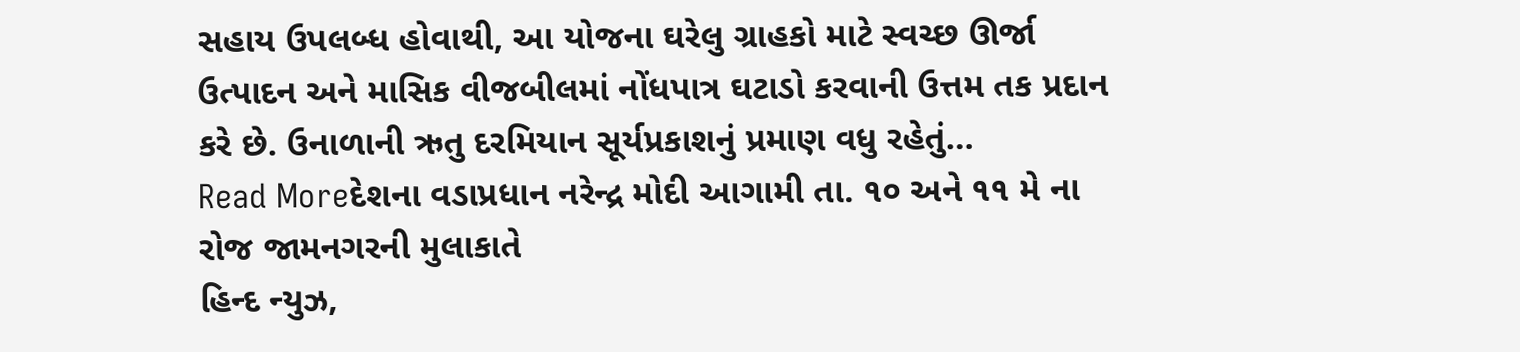સહાય ઉપલબ્ધ હોવાથી, આ યોજના ઘરેલુ ગ્રાહકો માટે સ્વચ્છ ઊર્જા ઉત્પાદન અને માસિક વીજબીલમાં નોંધપાત્ર ઘટાડો કરવાની ઉત્તમ તક પ્રદાન કરે છે. ઉનાળાની ઋતુ દરમિયાન સૂર્યપ્રકાશનું પ્રમાણ વધુ રહેતું…
Read Moreદેશના વડાપ્રધાન નરેન્દ્ર મોદી આગામી તા. ૧૦ અને ૧૧ મે ના રોજ જામનગરની મુલાકાતે
હિન્દ ન્યુઝ,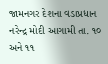જામનગર દેશના વડાપ્રધાન નરેન્દ્ર મોદી આગામી તા. ૧૦ અને ૧૧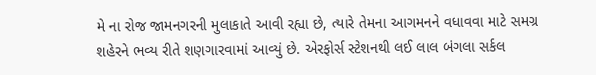મે ના રોજ જામનગરની મુલાકાતે આવી રહ્યા છે, ત્યારે તેમના આગમનને વધાવવા માટે સમગ્ર શહેરને ભવ્ય રીતે શણગારવામાં આવ્યું છે. એરફોર્સ સ્ટેશનથી લઈ લાલ બંગલા સર્કલ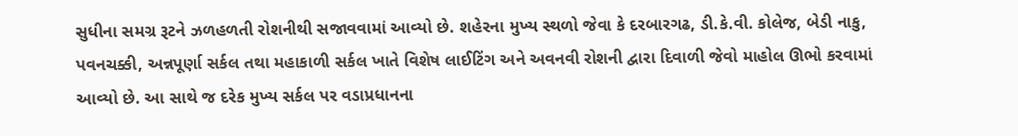સુધીના સમગ્ર રૂટને ઝળહળતી રોશનીથી સજાવવામાં આવ્યો છે. શહેરના મુખ્ય સ્થળો જેવા કે દરબારગઢ, ડી.કે.વી. કોલેજ, બેડી નાકુ, પવનચક્કી, અન્નપૂર્ણા સર્કલ તથા મહાકાળી સર્કલ ખાતે વિશેષ લાઈટિંગ અને અવનવી રોશની દ્વારા દિવાળી જેવો માહોલ ઊભો કરવામાં આવ્યો છે. આ સાથે જ દરેક મુખ્ય સર્કલ પર વડાપ્રધાનના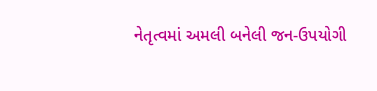નેતૃત્વમાં અમલી બનેલી જન-ઉપયોગી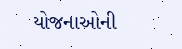યોજનાઓની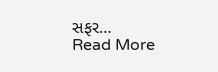સફર…
Read More